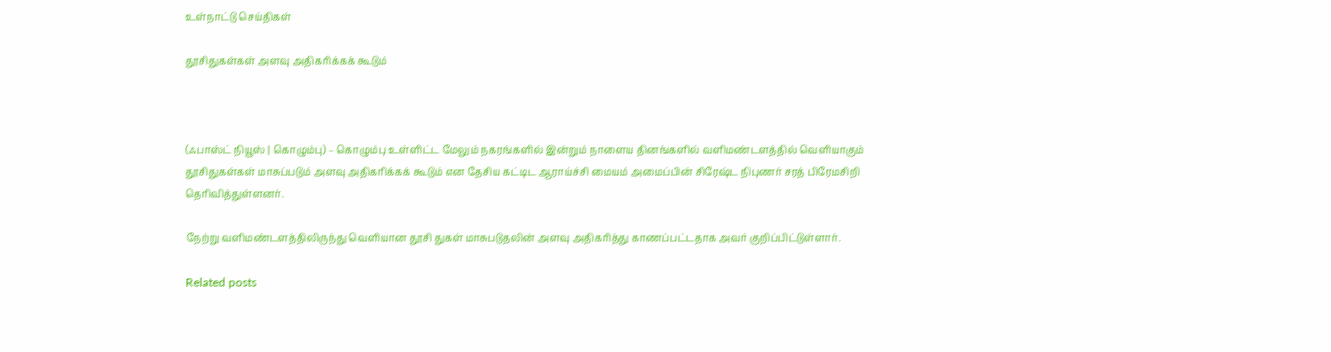உள்நாட்டு செய்திகள்

தூசிதுகள்கள் அளவு அதிகரிக்கக் கூடும்



(ஃபாஸ்ட் நியூஸ் | கொழும்பு) – கொழும்பு உள்ளிட்ட மேலும் நகரங்களில் இன்றும் நாளைய தினங்களில் வளிமண்டளத்தில் வெளியாகும் தூசிதுகள்கள் மாசுப்படும் அளவு அதிகரிக்கக் கூடும் என தேசிய கட்டிட ஆராய்ச்சி மையம் அமைப்பின் சிரேஷ்ட நிபுணர் சரத் பிரேமசிறி தெரிவித்துள்ளனர்.

நேற்று வளிமண்டளத்திலிருந்து வெளியான தூசி துகள் மாசுபடுதலின் அளவு அதிகரித்து காணப்பட்டதாக அவர் குறிப்பிட்டுள்ளார்.

Related posts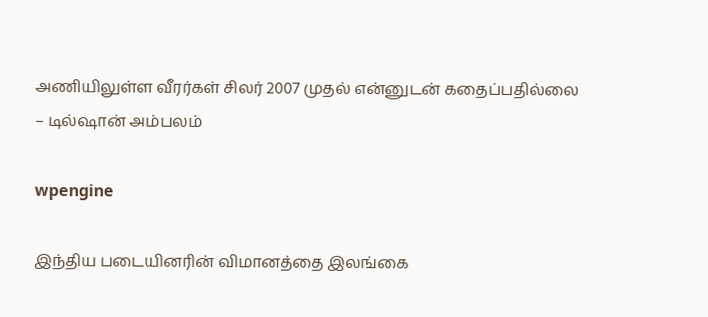அணியிலுள்ள வீரர்கள் சிலர் 2007 முதல் என்னுடன் கதைப்பதில்லை – டில்ஷான் அம்பலம்

wpengine

இந்திய படையினரின் விமானத்தை இலங்கை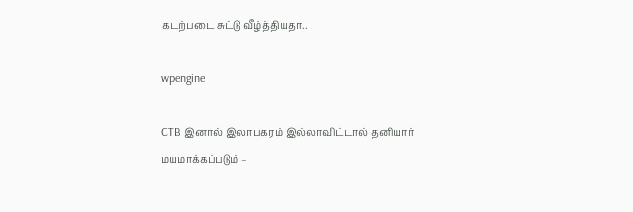கடற்படை சுட்டு வீழ்த்தியதா..

wpengine

CTB இனால் இலாபகரம் இல்லாவிட்டால் தனியார் மயமாக்கப்படும் –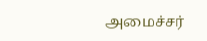அமைச்சர்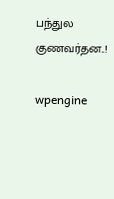பந்துல குணவர்தன..!

wpengine